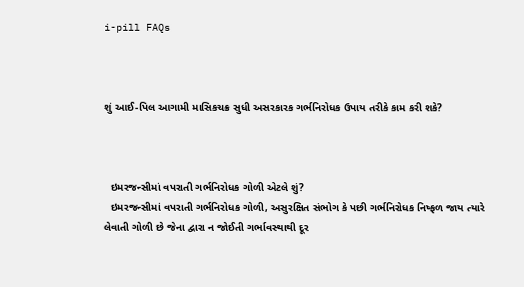i-pill FAQs



શું આઈ-પિલ આગામી માસિકચક્ર સુધી અસરકારક ગર્ભનિરોધક ઉપાય તરીકે કામ કરી શકે?



  ઇમરજન્સીમાં વપરાતી ગર્ભનિરોધક ગોળી એટલે શું?
  ઇમરજન્સીમાં વપરાતી ગર્ભનિરોધક ગોળી, અસુરક્ષિત સંભોગ કે પછી ગર્ભનિરોધક નિષ્ફળ જાય ત્યારે લેવાતી ગોળી છે જેના દ્વારા ન જોઈતી ગર્ભાવસ્થાથી દૂર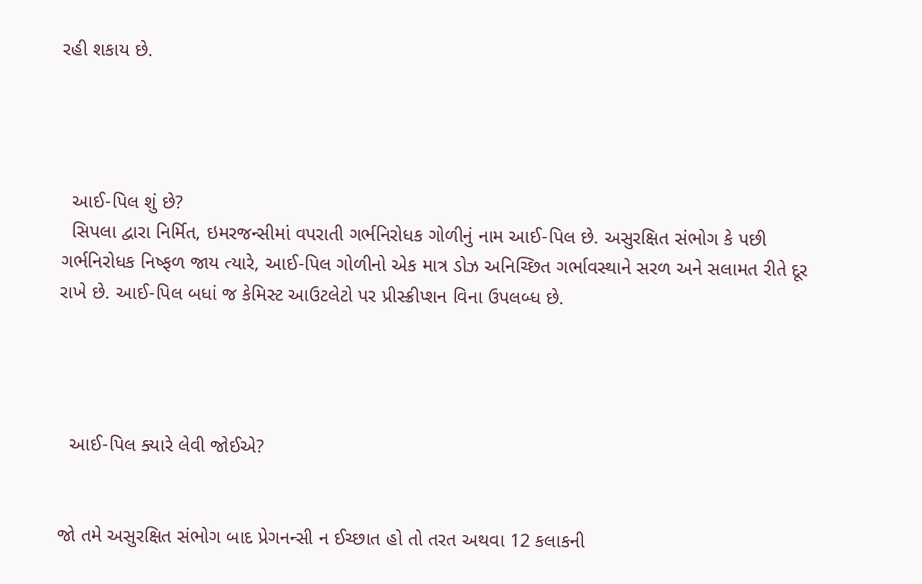રહી શકાય છે.




  આઈ-પિલ શું છે?
  સિપલા દ્વારા નિર્મિત, ઇમરજન્સીમાં વપરાતી ગર્ભનિરોધક ગોળીનું નામ આઈ-પિલ છે. અસુરક્ષિત સંભોગ કે પછી ગર્ભનિરોધક નિષ્ફળ જાય ત્યારે, આઈ-પિલ ગોળીનો એક માત્ર ડોઝ અનિચ્છિત ગર્ભાવસ્થાને સરળ અને સલામત રીતે દૂર રાખે છે. આઈ-પિલ બધાં જ કેમિસ્ટ આઉટલેટો પર પ્રીસ્ક્રીપ્શન વિના ઉપલબ્ધ છે.




  આઈ-પિલ ક્યારે લેવી જોઈએ?


જો તમે અસુરક્ષિત સંભોગ બાદ પ્રેગનન્સી ન ઈચ્છાત હો તો તરત અથવા 12 કલાકની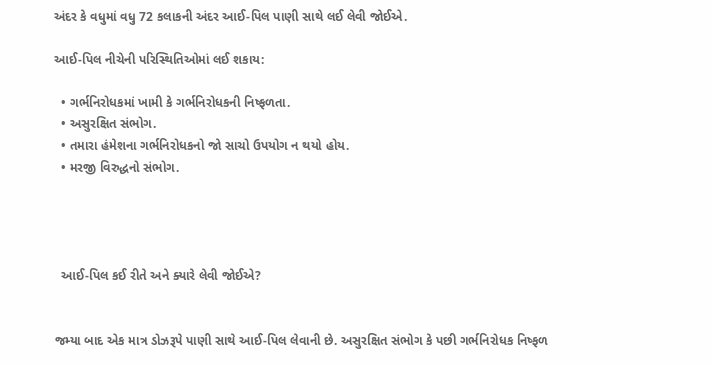અંદર કે વધુમાં વધુ 72 કલાકની અંદર આઈ-પિલ પાણી સાથે લઈ લેવી જોઈએ.

આઈ-પિલ નીચેની પરિસ્થિતિઓમાં લઈ શકાય:

  • ગર્ભનિરોધકમાં ખામી કે ગર્ભનિરોધકની નિષ્ફળતા.
  • અસુરક્ષિત સંભોગ.
  • તમારા હંમેશના ગર્ભનિરોધકનો જો સાચો ઉપયોગ ન થયો હોય.
  • મરજી વિરુદ્ધનો સંભોગ.




  આઈ-પિલ કઈ રીતે અને ક્યારે લેવી જોઈએ?


જમ્યા બાદ એક માત્ર ડોઝરૂપે પાણી સાથે આઈ-પિલ લેવાની છે. અસુરક્ષિત સંભોગ કે પછી ગર્ભનિરોધક નિષ્ફળ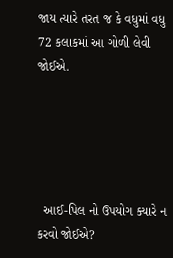જાય ત્યારે તરત જ કે વધુમાં વધુ 72 કલાકમાં આ ગોળી લેવી જોઈએ.





  આઈ-પિલ નો ઉપયોગ ક્યારે ન કરવો જોઈએ?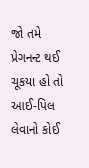જો તમે પ્રેગનન્ટ થઈ ચૂકયા હો તો આઈ-પિલ લેવાનો કોઈ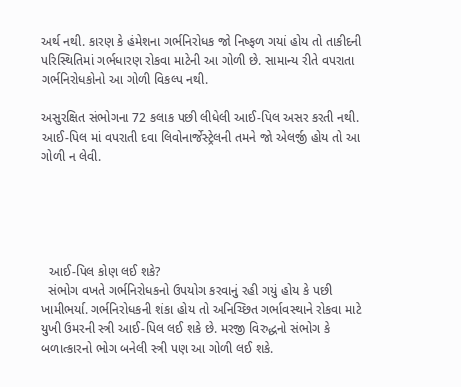અર્થ નથી. કારણ કે હંમેશના ગર્ભનિરોધક જો નિષ્ફળ ગયાં હોય તો તાકીદની પરિસ્થિતિમાં ગર્ભધારણ રોકવા માટેની આ ગોળી છે. સામાન્ય રીતે વપરાતા ગર્ભનિરોધકોનો આ ગોળી વિકલ્પ નથી.

અસુરક્ષિત સંભોગના 72 કલાક પછી લીધેલી આઈ-પિલ અસર કરતી નથી. આઈ-પિલ માં વપરાતી દવા લિવોનાર્જેસ્ટ્રેલની તમને જો એલર્જી હોય તો આ ગોળી ન લેવી.





  આઈ-પિલ કોણ લઈ શકે?
  સંભોગ વખતે ગર્ભનિરોધકનો ઉપયોગ કરવાનું રહી ગયું હોય કે પછી ખામીભર્યા. ગર્ભનિરોધકની શંકા હોય તો અનિચ્છિત ગર્ભાવસ્થાને રોકવા માટે યુખી ઉમરની સ્ત્રી આઈ-પિલ લઈ શકે છે. મરજી વિરુદ્ધનો સંભોગ કે બળાત્કારનો ભોગ બનેલી સ્ત્રી પણ આ ગોળી લઈ શકે.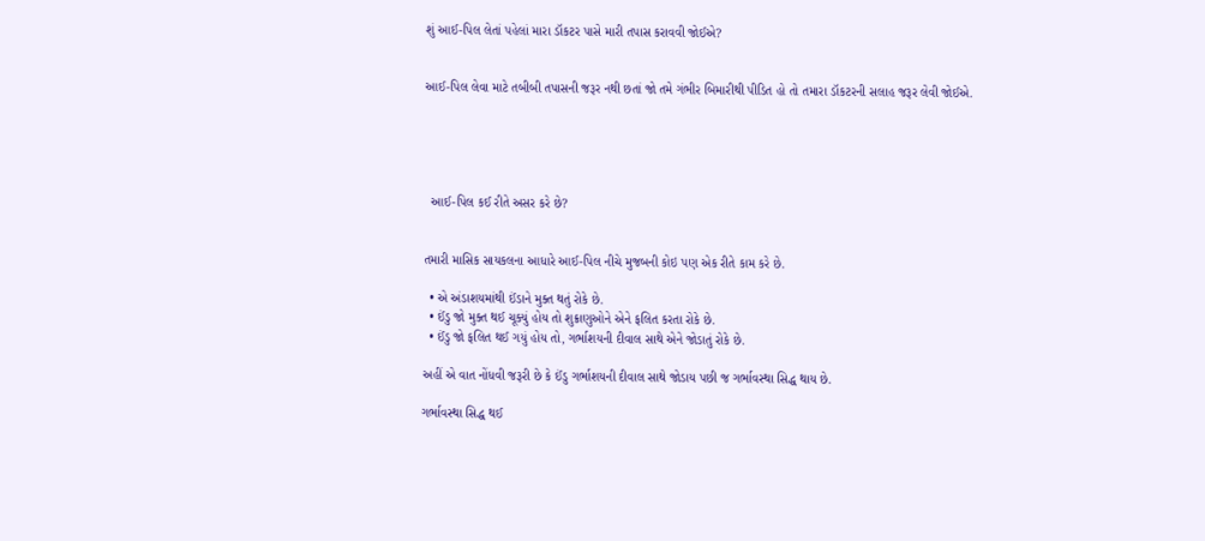શું આઈ-પિલ લેતાં પહેલાં મારા ડૉકટર પાસે મારી તપાસ કરાવવી જોઈએ?


આઈ-પિલ લેવા માટે તબીબી તપાસની જરૂર નથી છતાં જો તમે ગંભીર બિમારીથી પીડિત હો તો તમારા ડૉકટરની સલાહ જરૂર લેવી જોઈએ.





  આઈ-પિલ કઈ રીતે અસર કરે છે?


તમારી માસિક સાયકલના આધારે આઈ-પિલ નીચે મુજબની કોઇ પણ એક રીતે કામ કરે છે.

  • એ અંડાશયમાંથી ઈંડાને મુક્ત થતું રોકે છે.
  • ઈંડુ જો મુક્ત થઈ ચૂક્યું હોય તો શુક્રાણુઓને એને ફલિત કરતા રોકે છે.
  • ઈંડુ જો ફલિત થઈ ગયું હોય તો, ગર્ભાશયની દીવાલ સાથે એને જોડાતું રોકે છે.

અહીં એ વાત નોંધવી જરૂરી છે કે ઈંડુ ગર્ભાશયની દીવાલ સાથે જોડાય પછી જ ગર્ભાવસ્થા સિદ્ધ થાય છે.

ગર્ભાવસ્થા સિદ્ધ થઈ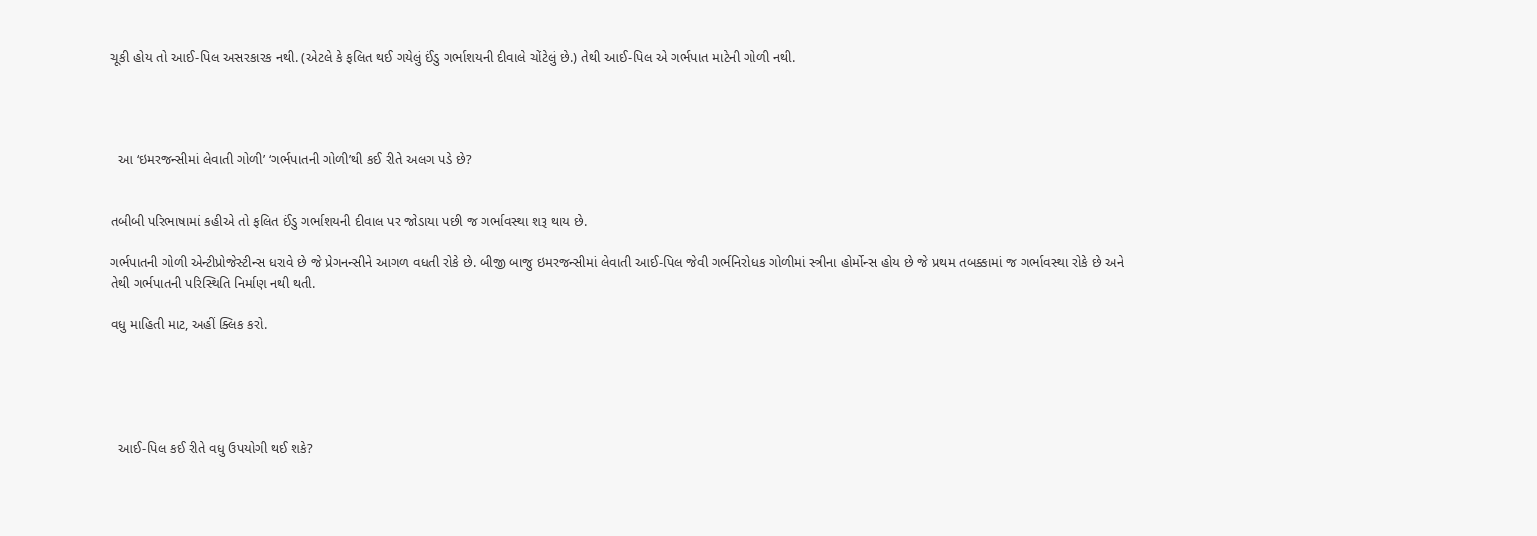ચૂકી હોય તો આઈ-પિલ અસરકારક નથી. (એટલે કે ફલિત થઈ ગયેલું ઈંડુ ગર્ભાશયની દીવાલે ચોંટેલું છે.) તેથી આઈ-પિલ એ ગર્ભપાત માટેની ગોળી નથી.




  આ ‘ઇમરજન્સીમાં લેવાતી ગોળી’ ‘ગર્ભપાતની ગોળી’થી કઈ રીતે અલગ પડે છે?


તબીબી પરિભાષામાં કહીએ તો ફલિત ઈંડુ ગર્ભાશયની દીવાલ પર જોડાયા પછી જ ગર્ભાવસ્થા શરૂ થાય છે.

ગર્ભપાતની ગોળી એન્ટીપ્રોજેસ્ટીન્સ ધરાવે છે જે પ્રેગનન્સીને આગળ વધતી રોકે છે. બીજી બાજુ ઇમરજન્સીમાં લેવાતી આઈ-પિલ જેવી ગર્ભનિરોધક ગોળીમાં સ્ત્રીના હોર્મોન્સ હોય છે જે પ્રથમ તબક્કામાં જ ગર્ભાવસ્થા રોકે છે અને તેથી ગર્ભપાતની પરિસ્થિતિ નિર્માણ નથી થતી.

વધુ માહિતી માટ, અહીં ક્લિક કરો.





  આઈ-પિલ કઈ રીતે વધુ ઉપયોગી થઈ શકે?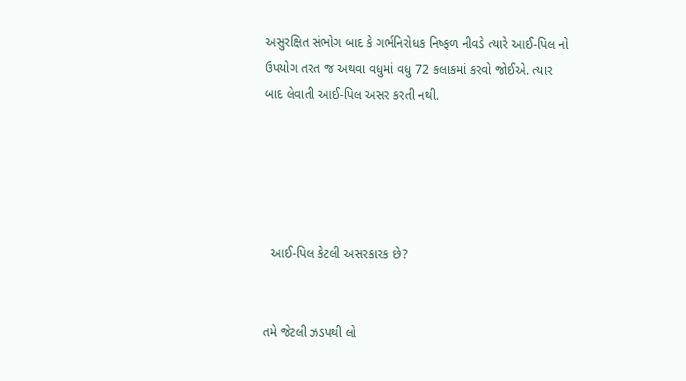અસુરક્ષિત સંભોગ બાદ કે ગર્ભનિરોધક નિષ્ફળ નીવડે ત્યારે આઈ-પિલ નો ઉપયોગ તરત જ અથવા વધુમાં વધુ 72 કલાકમાં કરવો જોઈએ. ત્યાર બાદ લેવાતી આઈ-પિલ અસર કરતી નથી.





  આઈ-પિલ કેટલી અસરકારક છે?


તમે જેટલી ઝડપથી લો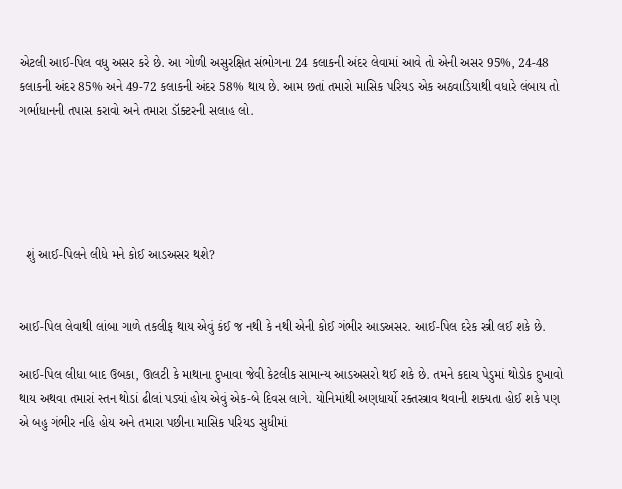એટલી આઈ-પિલ વધુ અસર કરે છે. આ ગોળી અસુરક્ષિત સંભોગના 24 કલાકની અંદર લેવામાં આવે તો એની અસર 95%, 24-48 કલાકની અંદર 85% અને 49-72 કલાકની અંદર 58% થાય છે. આમ છતાં તમારો માસિક પરિયડ એક અઠવાડિયાથી વધારે લંબાય તો ગર્ભાધાનની તપાસ કરાવો અને તમારા ડૉક્ટરની સલાહ લો.





  શું આઈ-પિલને લીધે મને કોઈ આડઅસર થશે?


આઈ-પિલ લેવાથી લાંબા ગાળે તકલીફ થાય એવું કંઈ જ નથી કે નથી એની કોઈ ગંભીર આડઅસર. આઈ-પિલ દરેક સ્ત્રી લઈ શકે છે.

આઈ-પિલ લીધા બાદ ઉબકા, ઊલટી કે માથાના દુખાવા જેવી કેટલીક સામાન્ય આડઅસરો થઈ શકે છે. તમને કદાચ પેડુમાં થોડોક દુખાવો થાય અથવા તમારાં સ્તન થોડાં ઢીલાં પડ્યાં હોય એવું એક-બે દિવસ લાગે. યોનિમાંથી અણધાર્યો રક્તસ્ત્રાવ થવાની શક્યતા હોઈ શકે પણ એ બહુ ગંભીર નહિ હોય અને તમારા પછીના માસિક પરિયડ સુધીમાં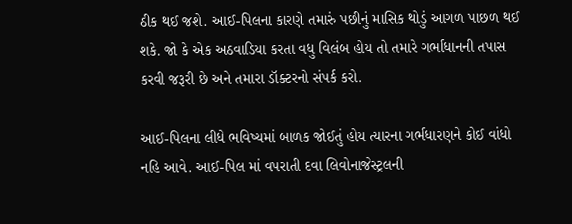ઠીક થઈ જશે. આઈ-પિલના કારણે તમારું પછીનું માસિક થોડું આગળ પાછળ થઈ શકે. જો કે એક અઠવાડિયા કરતા વધુ વિલંબ હોય તો તમારે ગર્ભાધાનની તપાસ કરવી જરૂરી છે અને તમારા ડૉક્ટરનો સંપર્ક કરો.

આઈ-પિલના લીધે ભવિષ્યમાં બાળક જોઈતું હોય ત્યારના ગર્ભધારણને કોઈ વાંધો નહિ આવે. આઈ-પિલ માં વપરાતી દવા લિવોનાજેસ્ટ્રલની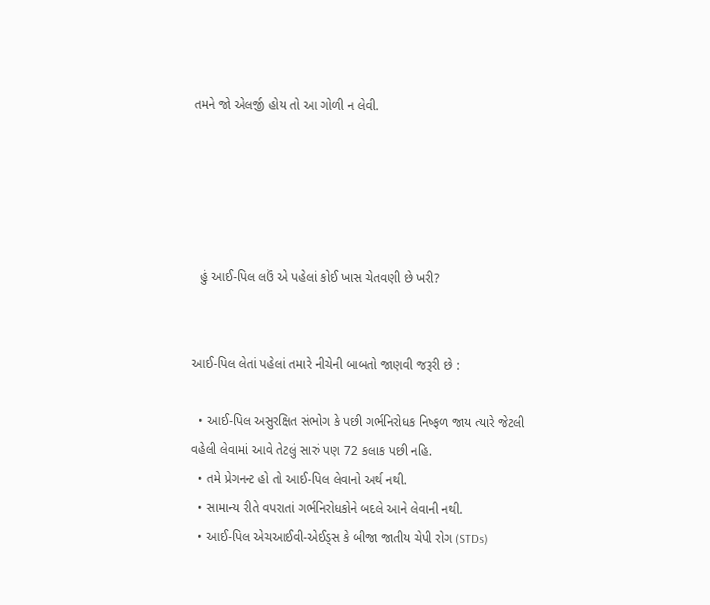તમને જો એલર્જી હોય તો આ ગોળી ન લેવી.





  હું આઈ-પિલ લઉં એ પહેલાં કોઈ ખાસ ચેતવણી છે ખરી?


આઈ-પિલ લેતાં પહેલાં તમારે નીચેની બાબતો જાણવી જરૂરી છે :

  • આઈ-પિલ અસુરક્ષિત સંભોગ કે પછી ગર્ભનિરોધક નિષ્ફળ જાય ત્યારે જેટલી વહેલી લેવામાં આવે તેટલું સારું પણ 72 કલાક પછી નહિ.
  • તમે પ્રેગનન્ટ હો તો આઈ-પિલ લેવાનો અર્થ નથી.
  • સામાન્ય રીતે વપરાતાં ગર્ભનિરોધકોને બદલે આને લેવાની નથી.
  • આઈ-પિલ એચઆઈવી-એઈડ્સ કે બીજા જાતીય ચેપી રોગ (STDs)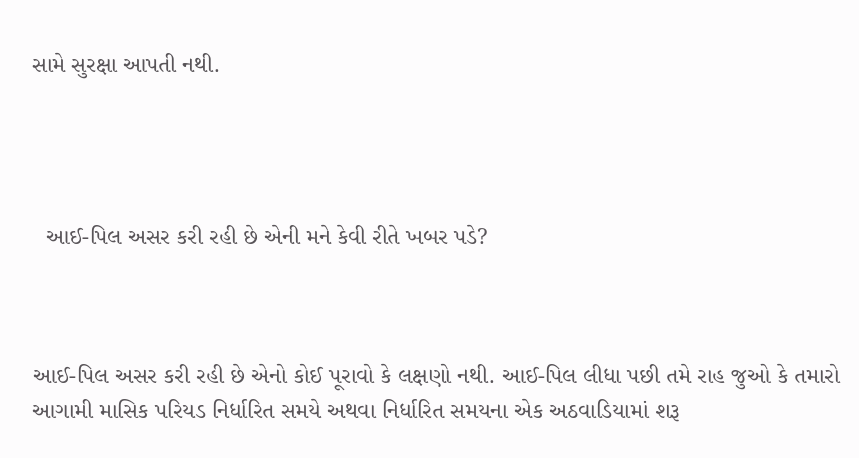સામે સુરક્ષા આપતી નથી.




  આઈ-પિલ અસર કરી રહી છે એની મને કેવી રીતે ખબર પડે?



આઈ-પિલ અસર કરી રહી છે એનો કોઈ પૂરાવો કે લક્ષણો નથી. આઈ-પિલ લીધા પછી તમે રાહ જુઓ કે તમારો આગામી માસિક પરિયડ નિર્ધારિત સમયે અથવા નિર્ધારિત સમયના એક અઠવાડિયામાં શરૂ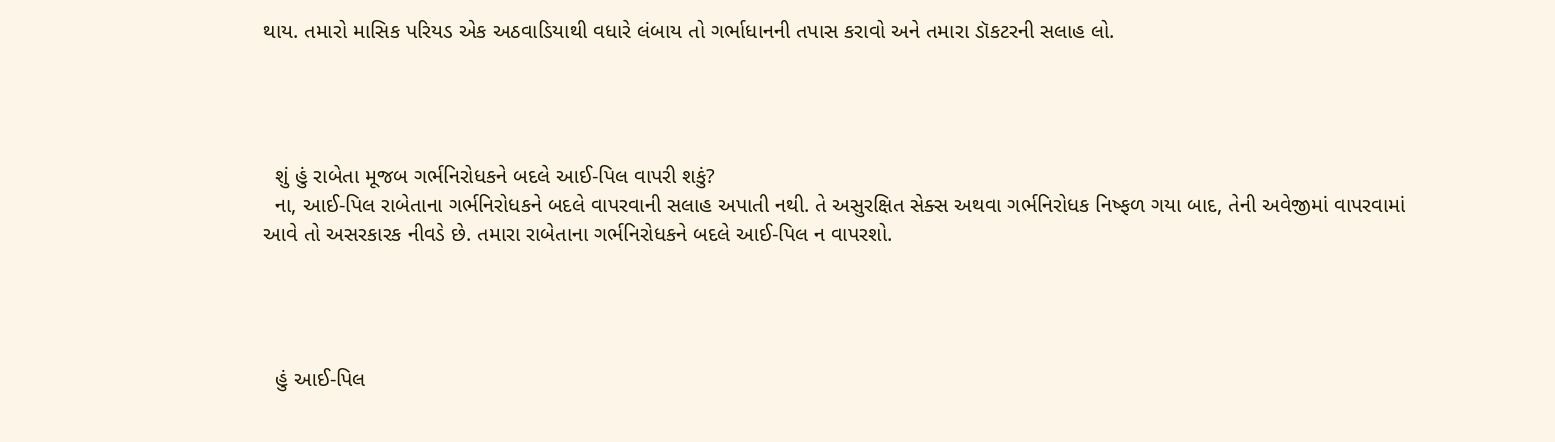થાય. તમારો માસિક પરિયડ એક અઠવાડિયાથી વધારે લંબાય તો ગર્ભાધાનની તપાસ કરાવો અને તમારા ડૉકટરની સલાહ લો.




  શું હું રાબેતા મૂજબ ગર્ભનિરોધકને બદલે આઈ-પિલ વાપરી શકું?
  ના, આઈ-પિલ રાબેતાના ગર્ભનિરોધકને બદલે વાપરવાની સલાહ અપાતી નથી. તે અસુરક્ષિત સેક્સ અથવા ગર્ભનિરોધક નિષ્ફળ ગયા બાદ, તેની અવેજીમાં વાપરવામાં આવે તો અસરકારક નીવડે છે. તમારા રાબેતાના ગર્ભનિરોધકને બદલે આઈ-પિલ ન વાપરશો.




  હું આઈ-પિલ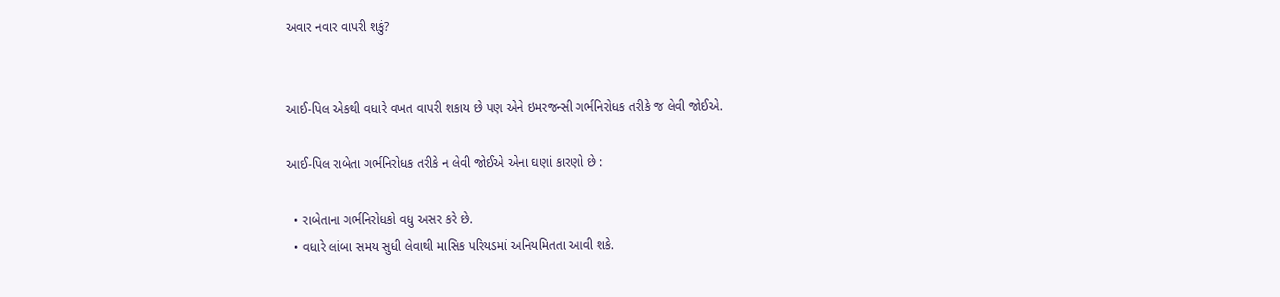અવાર નવાર વાપરી શકું?


આઈ-પિલ એકથી વધારે વખત વાપરી શકાય છે પણ એને ઇમરજન્સી ગર્ભનિરોધક તરીકે જ લેવી જોઈએ.

આઈ-પિલ રાબેતા ગર્ભનિરોધક તરીકે ન લેવી જોઈએ એના ઘણાં કારણો છે :

  • રાબેતાના ગર્ભનિરોધકો વધુ અસર કરે છે.
  • વધારે લાંબા સમય સુધી લેવાથી માસિક પરિયડમાં અનિયમિતતા આવી શકે.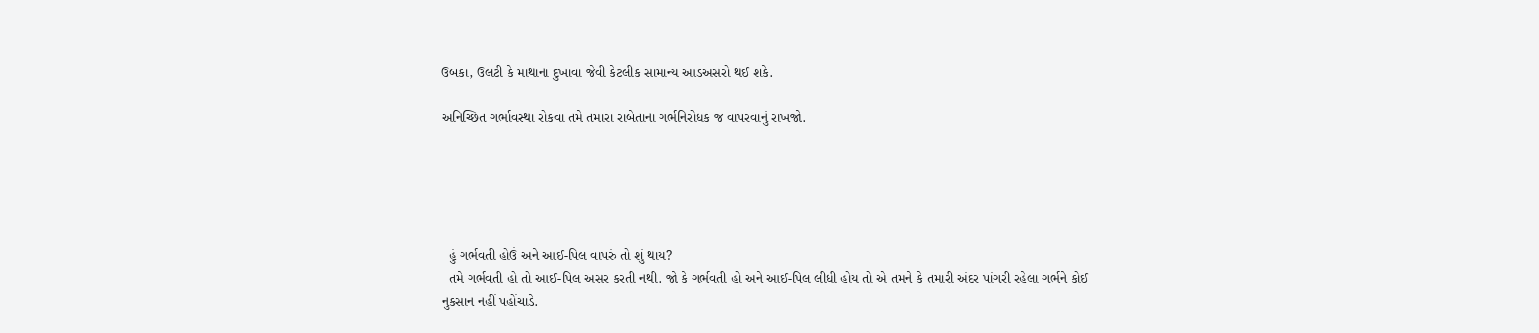ઉબકા, ઉલટી કે માથાના દુખાવા જેવી કેટલીક સામાન્ય આડઅસરો થઈ શકે.

અનિચ્છિત ગર્ભાવસ્થા રોકવા તમે તમારા રાબેતાના ગર્ભનિરોધક જ વાપરવાનું રાખજો.





  હું ગર્ભવતી હોઉં અને આઈ-પિલ વાપરું તો શું થાય?
  તમે ગર્ભવતી હો તો આઈ-પિલ અસર કરતી નથી. જો કે ગર્ભવતી હો અને આઈ-પિલ લીધી હોય તો એ તમને કે તમારી અંદર પાંગરી રહેલા ગર્ભને કોઈ નુકસાન નહીં પહોંચાડે.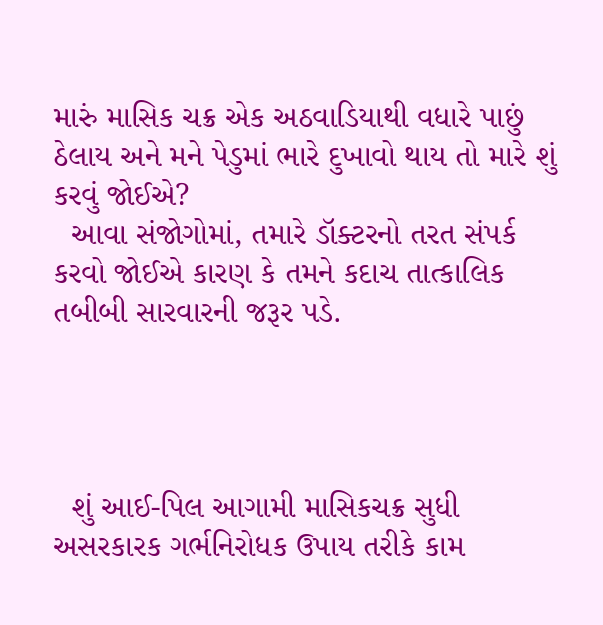મારું માસિક ચક્ર એક અઠવાડિયાથી વધારે પાછું ઠેલાય અને મને પેડુમાં ભારે દુખાવો થાય તો મારે શું કરવું જોઈએ?
  આવા સંજોગોમાં, તમારે ડૉક્ટરનો તરત સંપર્ક કરવો જોઈએ કારણ કે તમને કદાચ તાત્કાલિક તબીબી સારવારની જરૂર પડે.




  શું આઈ-પિલ આગામી માસિકચક્ર સુધી અસરકારક ગર્ભનિરોધક ઉપાય તરીકે કામ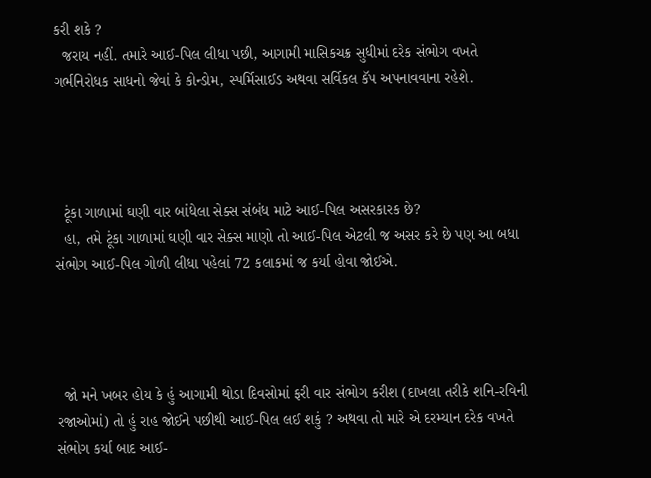કરી શકે ?
  જરાય નહીં. તમારે આઈ-પિલ લીધા પછી, આગામી માસિકચક્ર સુધીમાં દરેક સંભોગ વખતે ગર્ભનિરોધક સાધનો જેવાં કે કોન્ડોમ, સ્પર્મિસાઈડ અથવા સર્વિકલ કૅપ અપનાવવાના રહેશે.




  ટૂંકા ગાળામાં ઘણી વાર બાંધેલા સેક્સ સંબંધ માટે આઈ-પિલ અસરકારક છે?
  હા, તમે ટૂંકા ગાળામાં ઘણી વાર સેક્સ માણો તો આઈ-પિલ એટલી જ અસર કરે છે પણ આ બધા સંભોગ આઈ-પિલ ગોળી લીધા પહેલાં 72 કલાકમાં જ કર્યા હોવા જોઈએ.




  જો મને ખબર હોય કે હું આગામી થોડા દિવસોમાં ફરી વાર સંભોગ કરીશ (દાખલા તરીકે શનિ-રવિની રજાઓમાં) તો હું રાહ જોઈને પછીથી આઈ-પિલ લઈ શકું ? અથવા તો મારે એ દરમ્યાન દરેક વખતે સંભોગ કર્યા બાદ આઈ-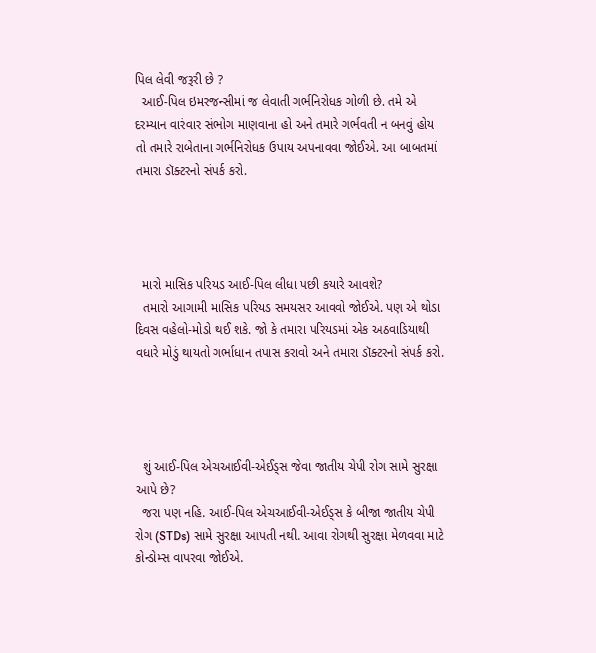પિલ લેવી જરૂરી છે ?
  આઈ-પિલ ઇમરજન્સીમાં જ લેવાતી ગર્ભનિરોધક ગોળી છે. તમે એ દરમ્યાન વારંવાર સંભોગ માણવાના હો અને તમારે ગર્ભવતી ન બનવું હોય તો તમારે રાબેતાના ગર્ભનિરોધક ઉપાય અપનાવવા જોઈએ. આ બાબતમાં તમારા ડૉક્ટરનો સંપર્ક કરો.




  મારો માસિક પરિયડ આઈ-પિલ લીધા પછી કયારે આવશે?
  તમારો આગામી માસિક પરિયડ સમયસર આવવો જોઈએ. પણ એ થોડા દિવસ વહેલો-મોડો થઈ શકે. જો કે તમારા પરિયડમાં એક અઠવાડિયાથી વધારે મોડું થાયતો ગર્ભાધાન તપાસ કરાવો અને તમારા ડૉક્ટરનો સંપર્ક કરો.




  શું આઈ-પિલ એચઆઈવી-એઈડ્સ જેવા જાતીય ચેપી રોગ સામે સુરક્ષા આપે છે?
  જરા પણ નહિ. આઈ-પિલ એચઆઈવી-એઈડ્સ કે બીજા જાતીય ચેપી રોગ (STDs) સામે સુરક્ષા આપતી નથી. આવા રોગથી સુરક્ષા મેળવવા માટે કોન્ડોમ્સ વાપરવા જોઈએ.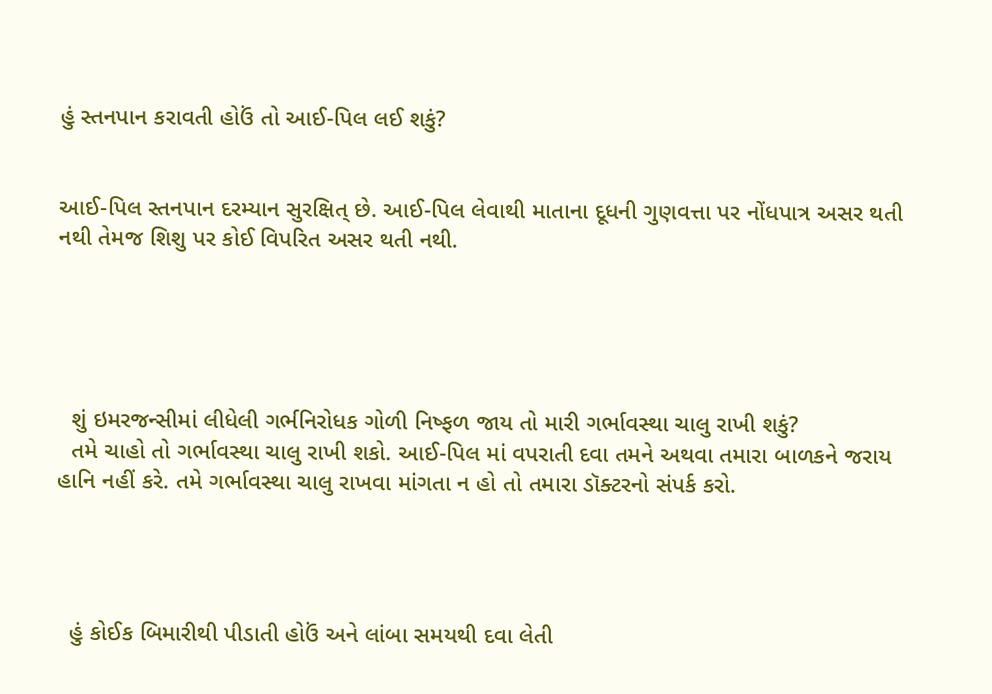હું સ્તનપાન કરાવતી હોઉં તો આઈ-પિલ લઈ શકું?


આઈ-પિલ સ્તનપાન દરમ્યાન સુરક્ષિત્ છે. આઈ-પિલ લેવાથી માતાના દૂધની ગુણવત્તા પર નોંધપાત્ર અસર થતી નથી તેમજ શિશુ પર કોઈ વિપરિત અસર થતી નથી.





  શું ઇમરજન્સીમાં લીધેલી ગર્ભનિરોધક ગોળી નિષ્ફળ જાય તો મારી ગર્ભાવસ્થા ચાલુ રાખી શકું?
  તમે ચાહો તો ગર્ભાવસ્થા ચાલુ રાખી શકો. આઈ-પિલ માં વપરાતી દવા તમને અથવા તમારા બાળકને જરાય હાનિ નહીં કરે. તમે ગર્ભાવસ્થા ચાલુ રાખવા માંગતા ન હો તો તમારા ડૉક્ટરનો સંપર્ક કરો.




  હું કોઈક બિમારીથી પીડાતી હોઉં અને લાંબા સમયથી દવા લેતી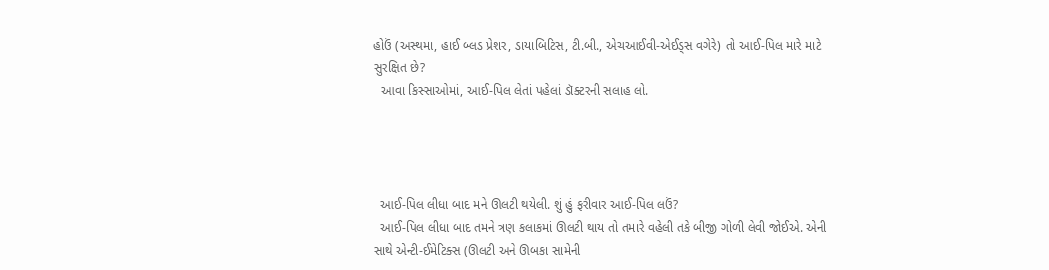હોઉં (અસ્થમા, હાઈ બ્લડ પ્રેશર, ડાયાબિટિસ, ટી.બી., એચઆઈવી-એઈડ્સ વગેરે) તો આઈ-પિલ મારે માટે સુરક્ષિત છે?
  આવા કિસ્સાઓમાં, આઈ-પિલ લેતાં પહેલાં ડૉક્ટરની સલાહ લો.




  આઈ-પિલ લીધા બાદ મને ઊલટી થયેલી. શું હું ફરીવાર આઈ-પિલ લઉં?
  આઈ-પિલ લીધા બાદ તમને ત્રણ કલાકમાં ઊલટી થાય તો તમારે વહેલી તકે બીજી ગોળી લેવી જોઈએ. એની સાથે એન્ટી-ઈમેટિક્સ (ઊલટી અને ઊબકા સામેની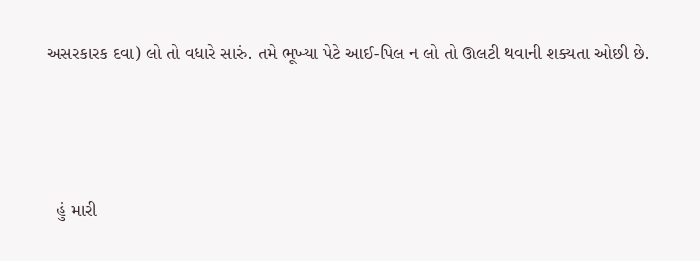અસરકારક દવા) લો તો વધારે સારું. તમે ભૂખ્યા પેટે આઈ-પિલ ન લો તો ઊલટી થવાની શક્યતા ઓછી છે.




  હું મારી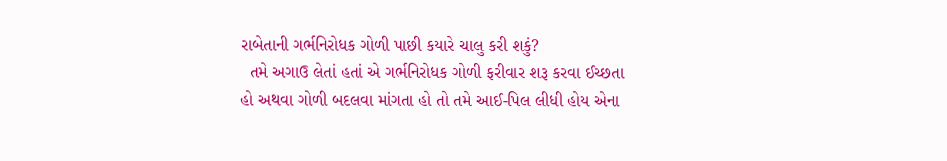રાબેતાની ગર્ભનિરોધક ગોળી પાછી કયારે ચાલુ કરી શકું?
  તમે અગાઉ લેતાં હતાં એ ગર્ભનિરોધક ગોળી ફરીવાર શરૂ કરવા ઈચ્છતા હો અથવા ગોળી બદલવા માંગતા હો તો તમે આઈ-પિલ લીધી હોય એના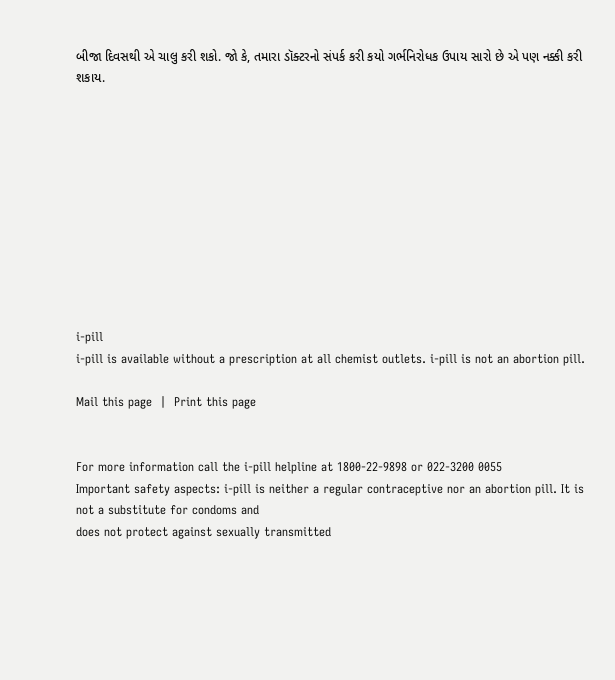બીજા દિવસથી એ ચાલુ કરી શકો. જો કે, તમારા ડૉક્ટરનો સંપર્ક કરી કયો ગર્ભનિરોધક ઉપાય સારો છે એ પણ નક્કી કરી શકાય.











i-pill
i-pill is available without a prescription at all chemist outlets. i-pill is not an abortion pill.

Mail this page  |  Print this page


For more information call the i-pill helpline at 1800-22-9898 or 022-3200 0055
Important safety aspects: i-pill is neither a regular contraceptive nor an abortion pill. It is not a substitute for condoms and
does not protect against sexually transmitted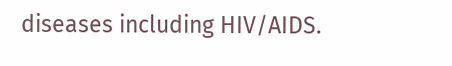diseases including HIV/AIDS.